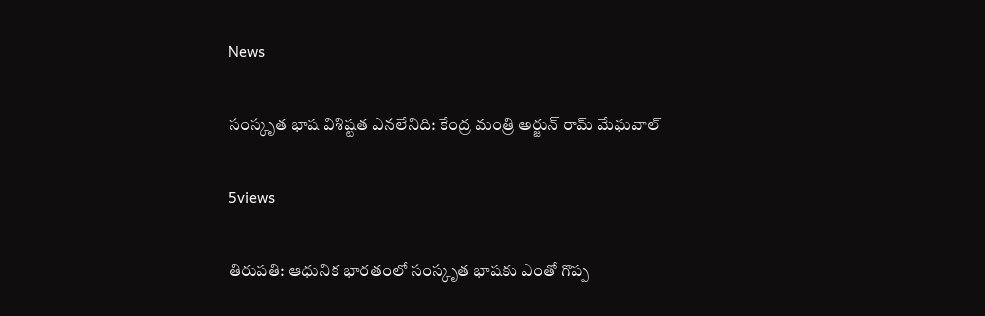News

సంస్కృత భాష విశిష్టత ఎనలేనిది: కేంద్ర మంత్రి అర్జున్ రామ్ మేఘవాల్

5views

తిరుపతి: ఆధునిక భారతంలో సంస్కృత భాషకు ఎంతో గొప్ప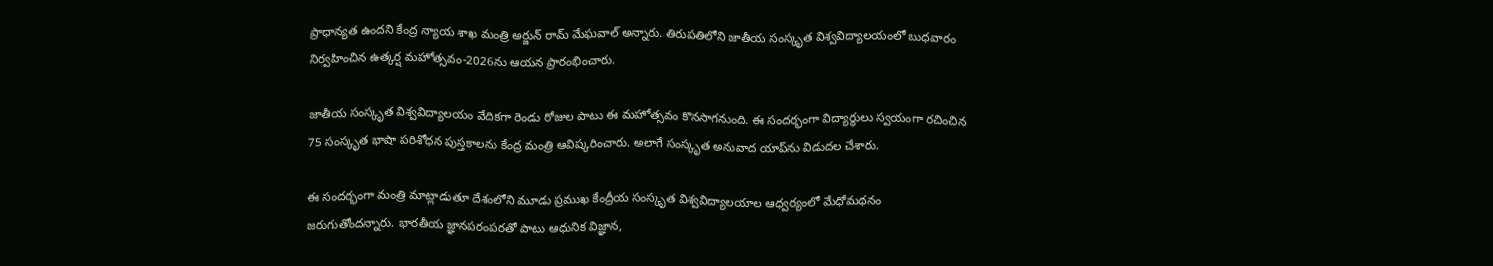ప్రాధాన్యత ఉందని కేంద్ర న్యాయ శాఖ మంత్రి అర్జున్ రామ్ మేఘవాల్ అన్నారు. తిరుపతిలోని జాతీయ సంస్కృత విశ్వవిద్యాలయంలో బుధవారం నిర్వహించిన ఉత్కర్ష మహోత్సవం-2026ను ఆయన ప్రారంభించారు.

జాతీయ సంస్కృత విశ్వవిద్యాలయం వేదికగా రెండు రోజుల పాటు ఈ మహోత్సవం కొనసాగనుంది. ఈ సందర్భంగా విద్యార్థులు స్వయంగా రచించిన 75 సంస్కృత భాషా పరిశోధన పుస్తకాలను కేంద్ర మంత్రి ఆవిష్కరించారు. అలాగే సంస్కృత అనువాద యాప్‌ను విడుదల చేశారు.

ఈ సందర్భంగా మంత్రి మాట్లాడుతూ దేశంలోని మూడు ప్రముఖ కేంద్రీయ సంస్కృత విశ్వవిద్యాలయాల ఆధ్వర్యంలో మేధోమథనం జరుగుతోందన్నారు. భారతీయ జ్ఞానపరంపరతో పాటు ఆధునిక విజ్ఞాన,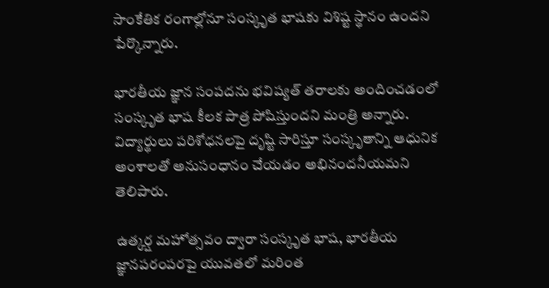సాంకేతిక రంగాల్లోనూ సంస్కృత భాషకు విశిష్ట స్థానం ఉందని పేర్కొన్నారు.

భారతీయ జ్ఞాన సంపదను భవిష్యత్ తరాలకు అందించడంలో సంస్కృత భాష కీలక పాత్ర పోషిస్తుందని మంత్రి అన్నారు. విద్యార్థులు పరిశోధనలపై దృష్టి సారిస్తూ సంస్కృతాన్ని ఆధునిక అంశాలతో అనుసంధానం చేయడం అభినందనీయమని తెలిపారు.

ఉత్కర్ష మహోత్సవం ద్వారా సంస్కృత భాష, భారతీయ జ్ఞానపరంపరపై యువతలో మరింత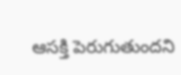ఆసక్తి పెరుగుతుందని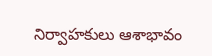నిర్వాహకులు ఆశాభావం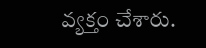వ్యక్తం చేశారు.